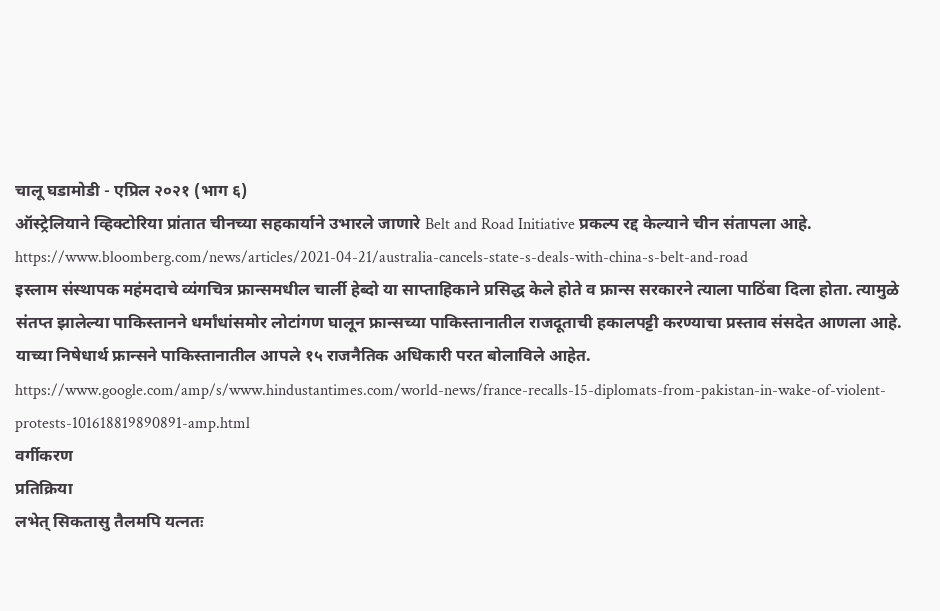चालू घडामोडी - एप्रिल २०२१ (भाग ६)
ऑस्ट्रेलियाने व्हिक्टोरिया प्रांतात चीनच्या सहकार्याने उभारले जाणारे Belt and Road Initiative प्रकल्प रद्द केल्याने चीन संतापला आहे.
https://www.bloomberg.com/news/articles/2021-04-21/australia-cancels-state-s-deals-with-china-s-belt-and-road
इस्लाम संस्थापक महंमदाचे व्यंगचित्र फ्रान्समधील चार्ली हेब्दो या साप्ताहिकाने प्रसिद्ध केले होते व फ्रान्स सरकारने त्याला पाठिंबा दिला होता. त्यामुळे संतप्त झालेल्या पाकिस्तानने धर्मांधांसमोर लोटांगण घालून फ्रान्सच्या पाकिस्तानातील राजदूताची हकालपट्टी करण्याचा प्रस्ताव संसदेत आणला आहे. याच्या निषेधार्थ फ्रान्सने पाकिस्तानातील आपले १५ राजनैतिक अधिकारी परत बोलाविले आहेत.
https://www.google.com/amp/s/www.hindustantimes.com/world-news/france-recalls-15-diplomats-from-pakistan-in-wake-of-violent-protests-101618819890891-amp.html
वर्गीकरण
प्रतिक्रिया
लभेत् सिकतासु तैलमपि यत्नतः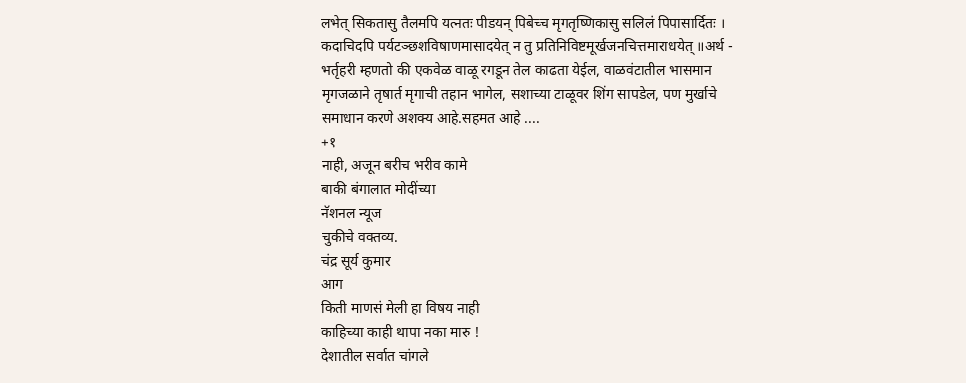लभेत् सिकतासु तैलमपि यत्नतः पीडयन् पिबेच्च मृगतृष्णिकासु सलिलं पिपासार्दितः । कदाचिदपि पर्यटञ्छशविषाणमासादयेत् न तु प्रतिनिविष्टमूर्खजनचित्तमाराधयेत् ॥अर्थ - भर्तृहरी म्हणतो की एकवेळ वाळू रगडून तेल काढता येईल, वाळवंटातील भासमान मृगजळाने तृषार्त मृगाची तहान भागेल, सशाच्या टाळूवर शिंग सापडेल, पण मुर्खाचे समाधान करणे अशक्य आहे.सहमत आहे ....
+१
नाही, अजून बरीच भरीव कामे
बाकी बंगालात मोदींच्या
नॅशनल न्यूज
चुकीचे वक्तव्य.
चंद्र सूर्य कुमार
आग
किती माणसं मेली हा विषय नाही
काहिच्या काही थापा नका मारु !
देशातील सर्वात चांगले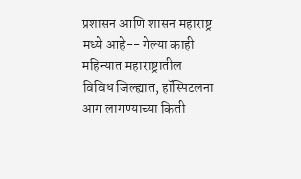प्रशासन आणि शासन महाराष्ट्र मध्ये आहे-- गेल्या काही महिन्यात महाराष्ट्रातील विविध जिल्ह्यात, हॉस्पिटलना आग लागण्याच्या किती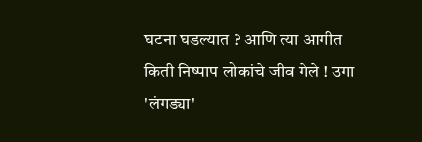घटना घडल्यात ? आणि त्या आगीत किती निष्पाप लोकांचे जीव गेले ! उगा 'लंगड्या'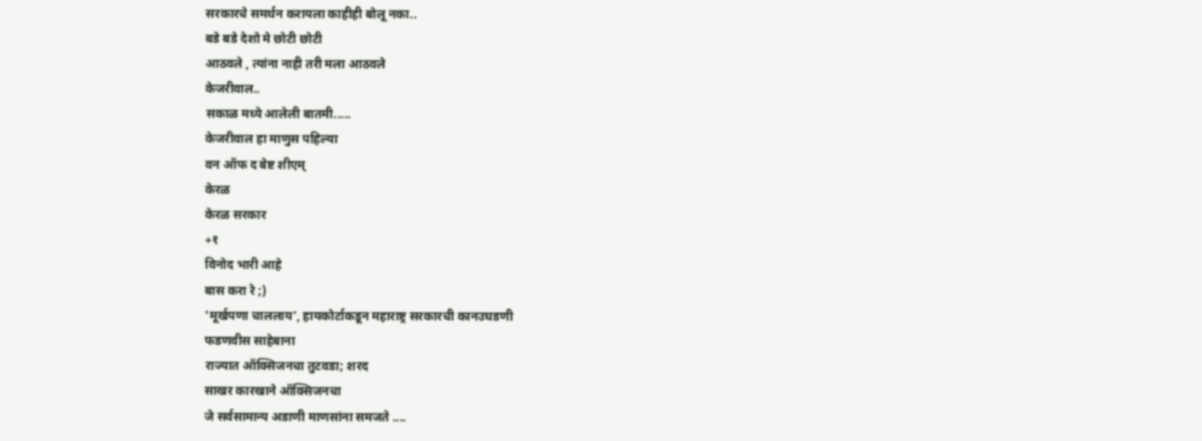सरकारचे समर्थन करायला काहीही बोलू नका..
बडे बडे देशो मे छोटी छोटी
आठवले , त्यांना नाही तरी मला आठवले
केजरीवाल..
सकाळ मध्ये आलेली बातमी.....
केजरीवाल हा माणुस पहिल्या
वन ऑफ द बेष्ट शीएम्
केरळ
केरळ सरकार
+१
विनोद भारी आहे
बास करा रे ;)
'मूर्खपणा चाललाय', हायकोर्टाकडून महाराष्ट्र सरकारची कानउघडणी
फडणवीस साहेबाना
राज्यात ऑक्सिजनचा तुटवडा; शरद
साखर कारखाने ऑक्सिजनचा
जे सर्वसामान्य अडाणी माणसांना समजते ....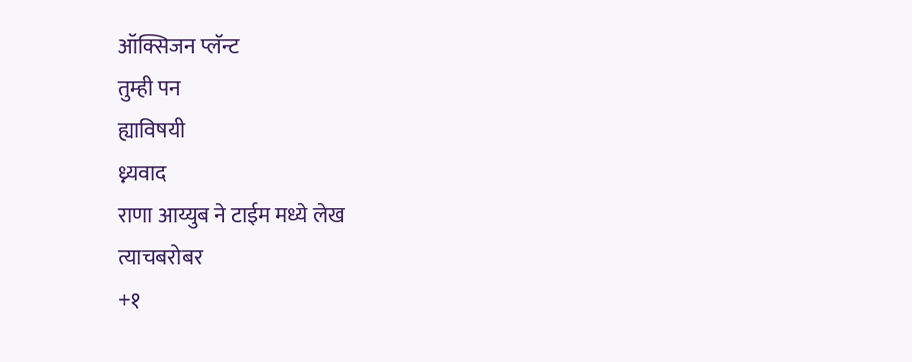ऑक्सिजन प्लॅन्ट
तुम्ही पन
ह्याविषयी
ध्न्यवाद
राणा आय्युब ने टाईम मध्ये लेख
त्याचबरोबर
+१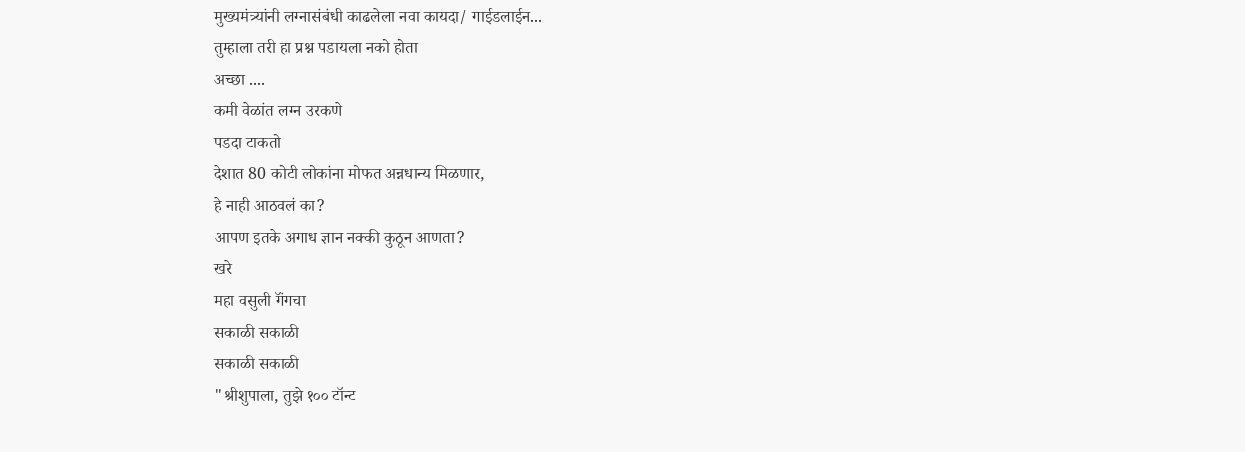मुख्यमंत्र्यांनी लग्नासंबंधी काढलेला नवा कायदा/ गाईडलाईन...
तुम्हाला तरी हा प्रश्न पडायला नको होता
अच्छा ....
कमी वेळांत लग्न उरकणे
पडदा टाकतो
देशात 80 कोटी लोकांना मोफत अन्नधान्य मिळणार,
हे नाही आठवलं का?
आपण इतके अगाध ज्ञान नक्की कुठून आणता?
खरे
महा वसुली गॅंगचा
सकाळी सकाळी
सकाळी सकाळी
"श्रीशुपाला, तुझे १०० टॉन्ट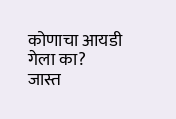कोणाचा आयडी गेला का?
जास्त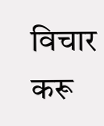विचार करू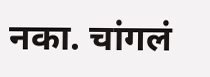नका. चांगलं